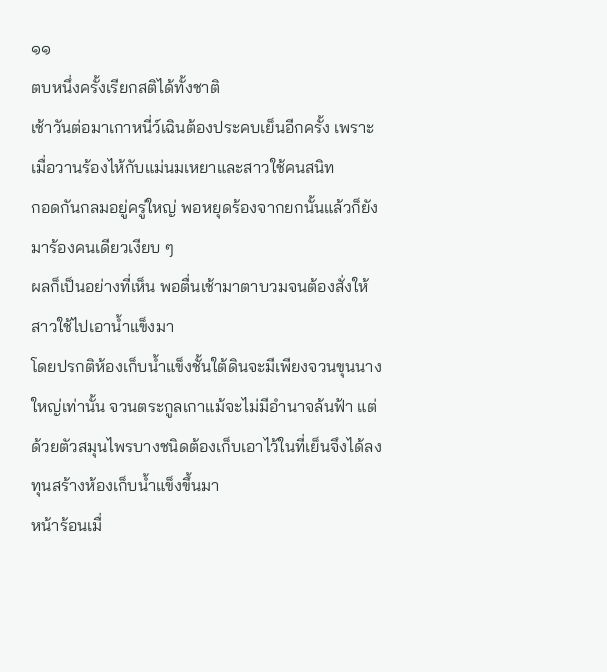๑๑
ตบหนึ่งครั้งเรียกสติได้ทั้งชาติ
เช้าวันต่อมาเกาหนี่ว์เฉินต้องประคบเย็นอีกครั้ง เพราะเมื่อวานร้องไห้กับแม่นมเหยาและสาวใช้คนสนิท
กอดกันกลมอยู่ครู่ใหญ่ พอหยุดร้องจากยกนั้นแล้วก็ยังมาร้องคนเดียวเงียบ ๆ
ผลก็เป็นอย่างที่เห็น พอตื่นเช้ามาตาบวมจนต้องสั่งให้สาวใช้ไปเอาน้ำแข็งมา
โดยปรกติห้องเก็บน้ำแข็งชั้นใต้ดินจะมีเพียงจวนขุนนางใหญ่เท่านั้น จวนตระกูลเกาแม้จะไม่มีอำนาจล้นฟ้า แต่ด้วยตัวสมุนไพรบางชนิดต้องเก็บเอาไว้ในที่เย็นจึงได้ลงทุนสร้างห้องเก็บน้ำแข็งขึ้นมา
หน้าร้อนเมื่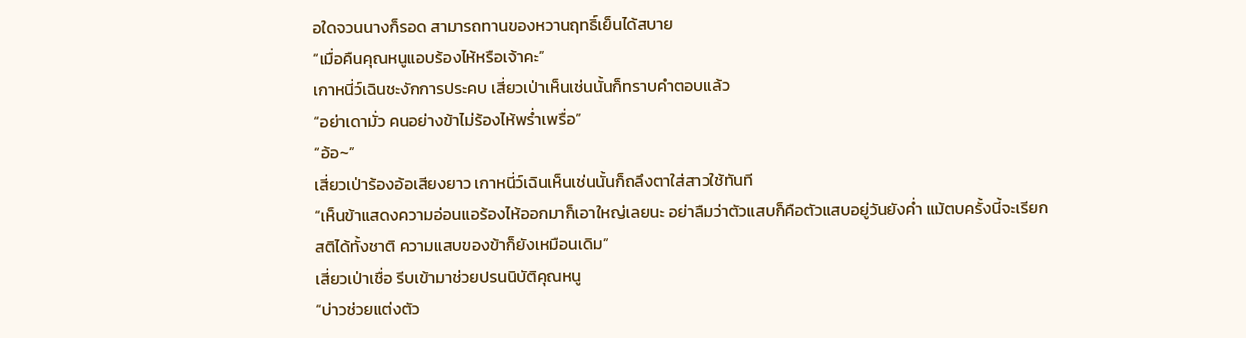อใดจวนนางก็รอด สามารถทานของหวานฤทธิ์เย็นได้สบาย
“เมื่อคืนคุณหนูแอบร้องไห้หรือเจ้าคะ”
เกาหนี่ว์เฉินชะงักการประคบ เสี่ยวเป่าเห็นเช่นนั้นก็ทราบคำตอบแล้ว
“อย่าเดามั่ว คนอย่างข้าไม่ร้องไห้พร่ำเพรื่อ”
“อ้อ~”
เสี่ยวเป่าร้องอ้อเสียงยาว เกาหนี่ว์เฉินเห็นเช่นนั้นก็ถลึงตาใส่สาวใช้ทันที
“เห็นข้าแสดงความอ่อนแอร้องไห้ออกมาก็เอาใหญ่เลยนะ อย่าลืมว่าตัวแสบก็คือตัวแสบอยู่วันยังค่ำ แม้ตบครั้งนี้จะเรียกสติได้ทั้งชาติ ความแสบของข้าก็ยังเหมือนเดิม”
เสี่ยวเป่าเชื่อ รีบเข้ามาช่วยปรนนิบัติคุณหนู
“บ่าวช่วยแต่งตัว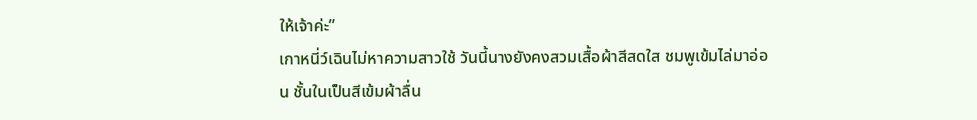ให้เจ้าค่ะ”
เกาหนี่ว์เฉินไม่หาความสาวใช้ วันนี้นางยังคงสวมเสื้อผ้าสีสดใส ชมพูเข้มไล่มาอ่อน ชั้นในเป็นสีเข้มผ้าลื่น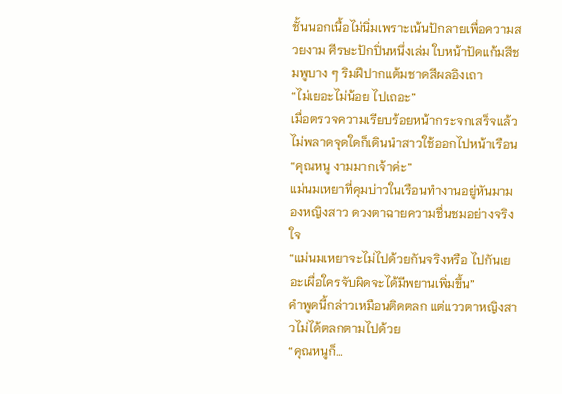ชั้นนอกเนื้อไม่นิ่มเพราะเน้นปักลายเพื่อความสวยงาม ศีรษะปักปิ่นหนึ่งเล่ม ใบหน้าปัดแก้มสีชมพูบาง ๆ ริมฝีปากแต้มชาดสีผลอิงเถา
“ไม่เยอะไม่น้อย ไปเถอะ”
เมื่อตรวจความเรียบร้อยหน้ากระจกเสร็จแล้วไม่พลาดจุดใดก็เดินนำสาวใช้ออกไปหน้าเรือน
“คุณหนู งามมากเจ้าค่ะ”
แม่นมเหยาที่คุมบ่าวในเรือนทำงานอยู่หันมามองหญิงสาว ดวงตาฉายความชื่นชมอย่างจริงใจ
“แม่นมเหยาจะไม่ไปด้วยกันจริงหรือ ไปกันเยอะเผื่อใครจับผิดจะได้มีพยานเพิ่มขึ้น”
คำพูดนี้กล่าวเหมือนติดตลก แต่แววตาหญิงสาวไม่ได้ตลกตามไปด้วย
“คุณหนูก็…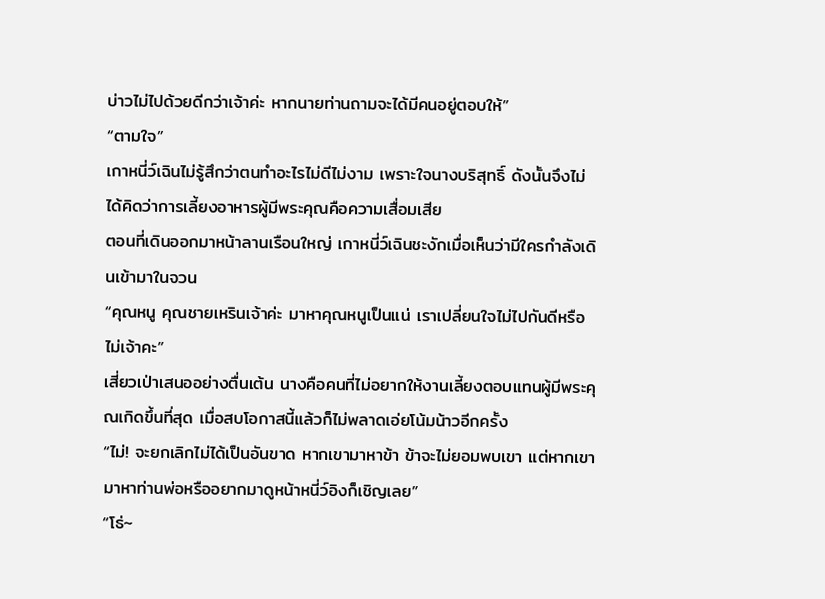บ่าวไม่ไปด้วยดีกว่าเจ้าค่ะ หากนายท่านถามจะได้มีคนอยู่ตอบให้”
“ตามใจ”
เกาหนี่ว์เฉินไม่รู้สึกว่าตนทำอะไรไม่ดีไม่งาม เพราะใจนางบริสุทธิ์ ดังนั้นจึงไม่ได้คิดว่าการเลี้ยงอาหารผู้มีพระคุณคือความเสื่อมเสีย
ตอนที่เดินออกมาหน้าลานเรือนใหญ่ เกาหนี่ว์เฉินชะงักเมื่อเห็นว่ามีใครกำลังเดินเข้ามาในจวน
“คุณหนู คุณชายเหรินเจ้าค่ะ มาหาคุณหนูเป็นแน่ เราเปลี่ยนใจไม่ไปกันดีหรือไม่เจ้าคะ”
เสี่ยวเป่าเสนออย่างตื่นเต้น นางคือคนที่ไม่อยากให้งานเลี้ยงตอบแทนผู้มีพระคุณเกิดขึ้นที่สุด เมื่อสบโอกาสนี้แล้วก็ไม่พลาดเอ่ยโน้มน้าวอีกครั้ง
“ไม่! จะยกเลิกไม่ได้เป็นอันขาด หากเขามาหาข้า ข้าจะไม่ยอมพบเขา แต่หากเขามาหาท่านพ่อหรืออยากมาดูหน้าหนี่ว์อิงก็เชิญเลย”
“โธ่~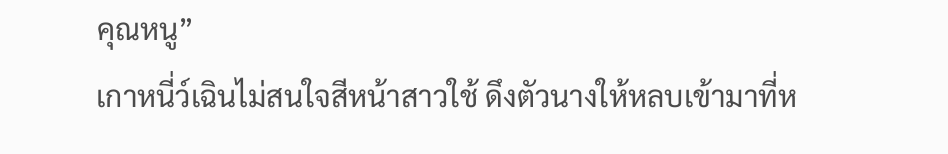คุณหนู”
เกาหนี่ว์เฉินไม่สนใจสีหน้าสาวใช้ ดึงตัวนางให้หลบเข้ามาที่ห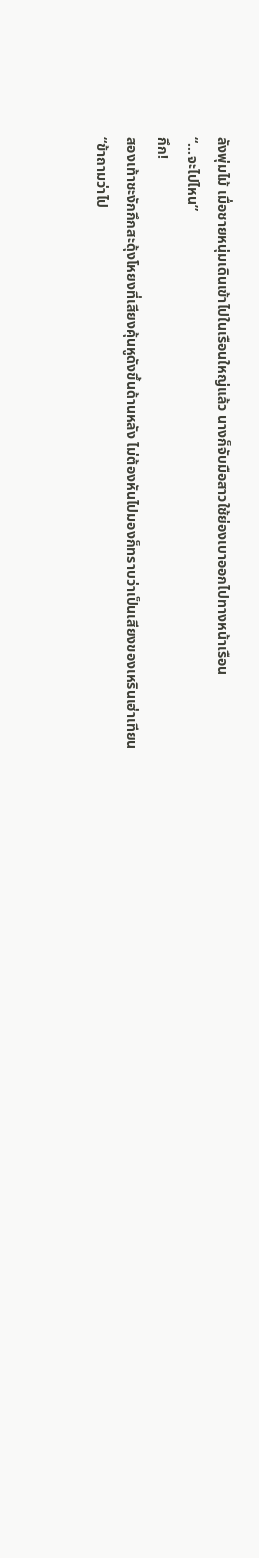ลังพุ่มไม้ เมื่อชายหนุ่มเดินเข้าไปในเรือนใหญ่แล้ว นางก็จับมือสาวใช้ย่องเบาออกไปทางหน้าเรือน
“…จะไปไหน”
กึก!
สองเท้าชะงักกึกสะดุ้งโหยงที่เสียงคุ้นหูดังขึ้นด้านหลัง ไม่ต้องหันไปมองก็ทราบว่าเป็นเสียงของเหรินเฮ่าเทียน
“ข้าถามว่าไป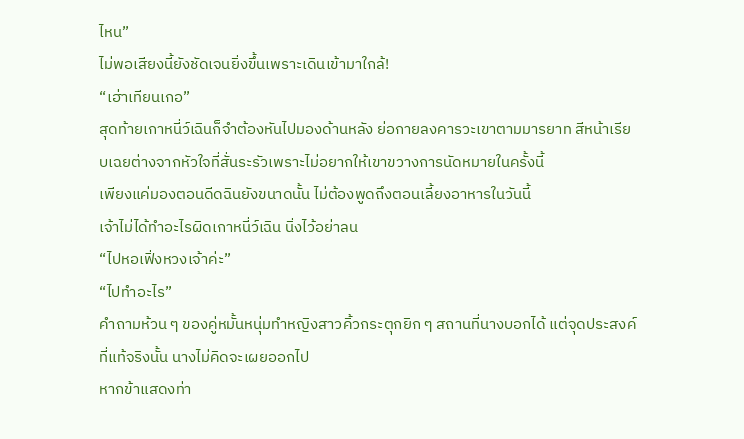ไหน”
ไม่พอเสียงนี้ยังชัดเจนยิ่งขึ้นเพราะเดินเข้ามาใกล้!
“เฮ่าเทียนเกอ”
สุดท้ายเกาหนี่ว์เฉินก็จำต้องหันไปมองด้านหลัง ย่อกายลงคารวะเขาตามมารยาท สีหน้าเรียบเฉยต่างจากหัวใจที่สั่นระรัวเพราะไม่อยากให้เขาขวางการนัดหมายในครั้งนี้
เพียงแค่มองตอนดีดฉินยังขนาดนั้น ไม่ต้องพูดถึงตอนเลี้ยงอาหารในวันนี้
เจ้าไม่ได้ทำอะไรผิดเกาหนี่ว์เฉิน นิ่งไว้อย่าลน
“ไปหอเฟิ่งหวงเจ้าค่ะ”
“ไปทำอะไร”
คำถามห้วน ๆ ของคู่หมั้นหนุ่มทำหญิงสาวคิ้วกระตุกยิก ๆ สถานที่นางบอกได้ แต่จุดประสงค์ที่แท้จริงนั้น นางไม่คิดจะเผยออกไป
หากข้าแสดงท่า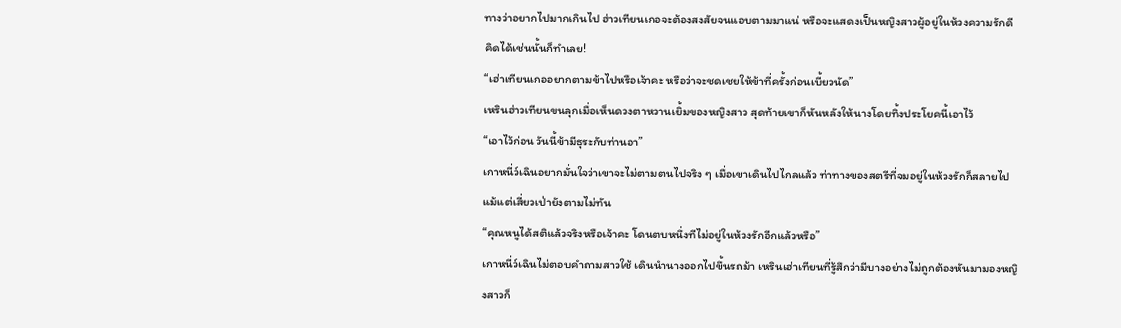ทางว่าอยากไปมากเกินไป ฮ่าวเทียนเกอจะต้องสงสัยจนแอบตามมาแน่ หรือจะแสดงเป็นหญิงสาวผู้อยู่ในห้วงความรักดี
คิดได้เช่นนั้นก็ทำเลย!
“เฮ่าเทียนเกออยากตามข้าไปหรือเจ้าคะ หรือว่าจะชดเชยให้ข้าที่ครั้งก่อนเบี้ยวนัด”
เหรินฮ่าวเทียนขนลุกเมื่อเห็นดวงตาหวานเยิ้มของหญิงสาว สุดท้ายเขาก็หันหลังให้นางโดยทิ้งประโยคนี้เอาไว้
“เอาไว้ก่อน วันนี้ข้ามีธุระกับท่านอา”
เกาหนี่ว์เฉินอยากมั่นใจว่าเขาจะไม่ตามตนไปจริง ๆ เมื่อเขาเดินไปไกลแล้ว ท่าทางของสตรีที่จมอยู่ในห้วงรักก็สลายไป แม้แต่เสี่ยวเป่ายังตามไม่ทัน
“คุณหนูได้สติแล้วจริงหรือเจ้าคะ โดนตบหนึ่งทีไม่อยู่ในห้วงรักอีกแล้วหรือ”
เกาหนี่ว์เฉินไม่ตอบคำถามสาวใช้ เดินนำนางออกไปขึ้นรถม้า เหรินเฮ่าเทียนที่รู้สึกว่ามีบางอย่างไม่ถูกต้องหันมามองหญิงสาวก็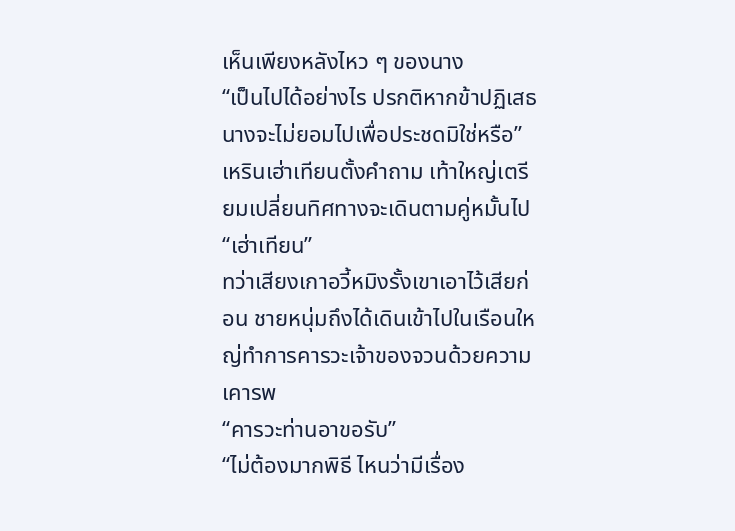เห็นเพียงหลังไหว ๆ ของนาง
“เป็นไปได้อย่างไร ปรกติหากข้าปฏิเสธนางจะไม่ยอมไปเพื่อประชดมิใช่หรือ”
เหรินเฮ่าเทียนตั้งคำถาม เท้าใหญ่เตรียมเปลี่ยนทิศทางจะเดินตามคู่หมั้นไป
“เฮ่าเทียน”
ทว่าเสียงเกาอวี้หมิงรั้งเขาเอาไว้เสียก่อน ชายหนุ่มถึงได้เดินเข้าไปในเรือนใหญ่ทำการคารวะเจ้าของจวนด้วยความเคารพ
“คารวะท่านอาขอรับ”
“ไม่ต้องมากพิธี ไหนว่ามีเรื่อง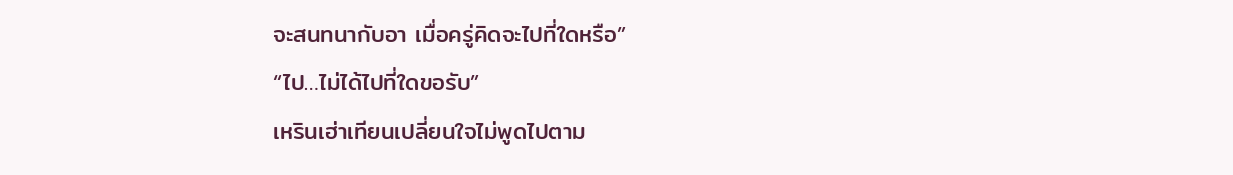จะสนทนากับอา เมื่อครู่คิดจะไปที่ใดหรือ”
“ไป…ไม่ได้ไปที่ใดขอรับ”
เหรินเฮ่าเทียนเปลี่ยนใจไม่พูดไปตาม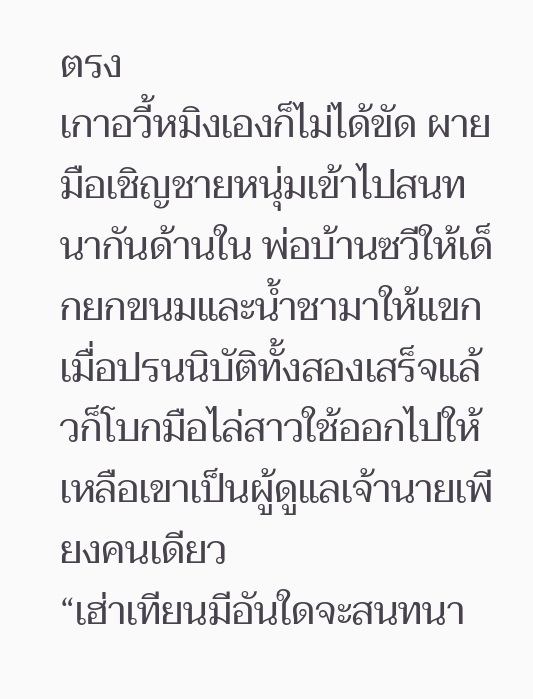ตรง
เกาอวี้หมิงเองก็ไม่ได้ขัด ผายมือเชิญชายหนุ่มเข้าไปสนทนากันด้านใน พ่อบ้านซวีให้เด็กยกขนมและน้ำชามาให้แขก เมื่อปรนนิบัติทั้งสองเสร็จแล้วก็โบกมือไล่สาวใช้ออกไปให้เหลือเขาเป็นผู้ดูแลเจ้านายเพียงคนเดียว
“เฮ่าเทียนมีอันใดจะสนทนา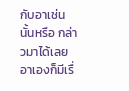กับอาเช่นนั้นหรือ กล่าวมาได้เลย อาเองก็มีเรื่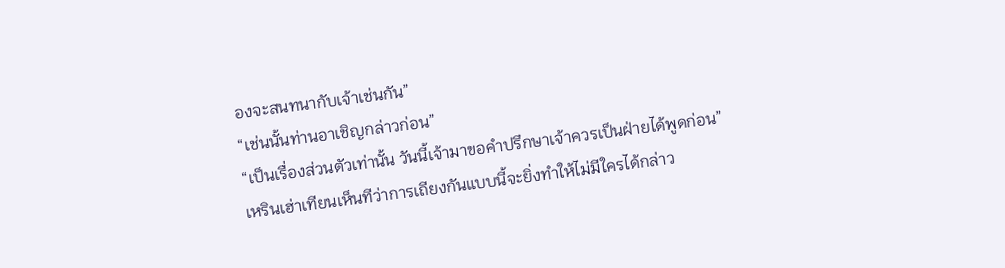องจะสนทนากับเจ้าเช่นกัน”
“เช่นนั้นท่านอาเชิญกล่าวก่อน”
“เป็นเรื่องส่วนตัวเท่านั้น วันนี้เจ้ามาขอคำปรึกษาเจ้าควรเป็นฝ่ายได้พูดก่อน”
เหรินเฮ่าเทียนเห็นทีว่าการเถียงกันแบบนี้จะยิ่งทำให้ไม่มีใครได้กล่าว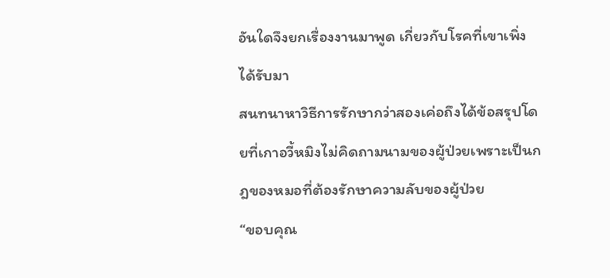อันใดจึงยกเรื่องงานมาพูด เกี่ยวกับโรคที่เขาเพิ่งได้รับมา
สนทนาหาวิธีการรักษากว่าสองเค่อถึงได้ข้อสรุปโดยที่เกาอวี้หมิงไม่คิดถามนามของผู้ป่วยเพราะเป็นกฎของหมอที่ต้องรักษาความลับของผู้ป่วย
“ขอบคุณ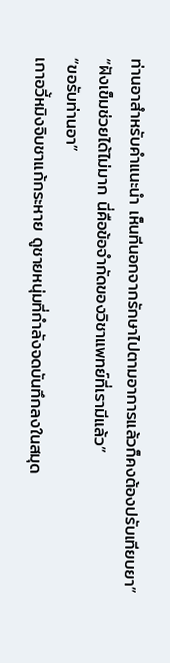ท่านอาสำหรับคำแนะนำ เห็นทีนอกจากรักษาไปตามอาการแล้วก็คงต้องปรับเทียบยา”
“ฝังเข็มช่วยได้ไม่มาก นี่คือข้อจำกัดของวิชาแพทย์ที่เรามีแล้ว”
“ขอรับท่านอา”
เกาอวี้หมิงจิบชาแก้กระหาย ดูชายหนุ่มที่กำลังจดบันทึกลงในสมุด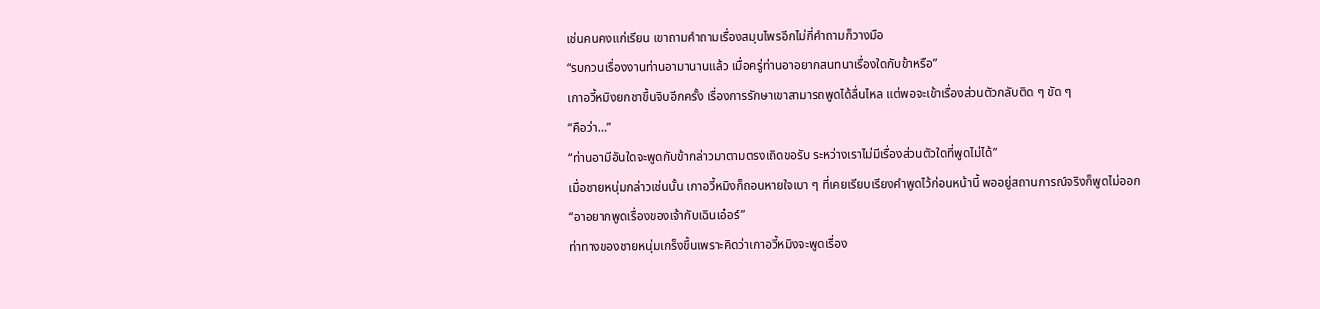เช่นคนคงแก่เรียน เขาถามคำถามเรื่องสมุนไพรอีกไม่กี่คำถามก็วางมือ
“รบกวนเรื่องงานท่านอามานานแล้ว เมื่อครู่ท่านอาอยากสนทนาเรื่องใดกับข้าหรือ”
เกาอวี้หมิงยกชาขึ้นจิบอีกครั้ง เรื่องการรักษาเขาสามารถพูดได้ลื่นไหล แต่พอจะเข้าเรื่องส่วนตัวกลับติด ๆ ขัด ๆ
“คือว่า…”
“ท่านอามีอันใดจะพูดกับข้ากล่าวมาตามตรงเถิดขอรับ ระหว่างเราไม่มีเรื่องส่วนตัวใดที่พูดไม่ได้”
เมื่อชายหนุ่มกล่าวเช่นนั้น เกาอวี้หมิงก็ถอนหายใจเบา ๆ ที่เคยเรียบเรียงคำพูดไว้ก่อนหน้านี้ พออยู่สถานการณ์จริงก็พูดไม่ออก
“อาอยากพูดเรื่องของเจ้ากับเฉินเอ๋อร์”
ท่าทางของชายหนุ่มเกร็งขึ้นเพราะคิดว่าเกาอวี้หมิงจะพูดเรื่อง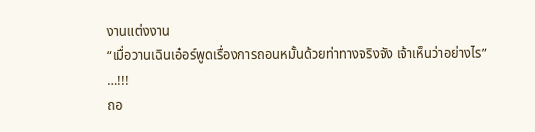งานแต่งงาน
“เมื่อวานเฉินเอ๋อร์พูดเรื่องการถอนหมั้นด้วยท่าทางจริงจัง เจ้าเห็นว่าอย่างไร”
…!!!
ถอ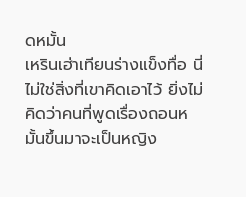ดหมั้น
เหรินเฮ่าเทียนร่างแข็งทื่อ นี่ไม่ใช่สิ่งที่เขาคิดเอาไว้ ยิ่งไม่คิดว่าคนที่พูดเรื่องถอนหมั้นขึ้นมาจะเป็นหญิง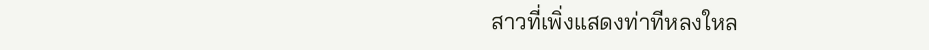สาวที่เพิ่งแสดงท่าทีหลงใหล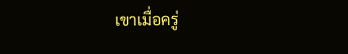เขาเมื่อครู่